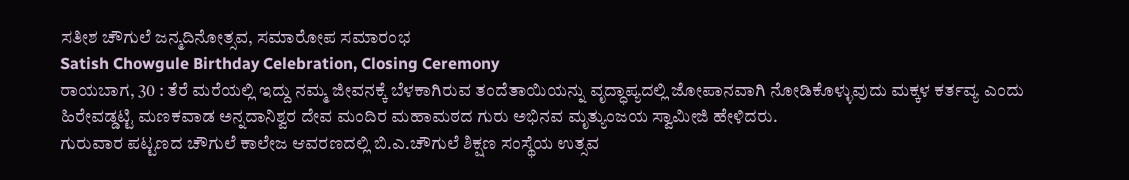ಸತೀಶ ಚೌಗುಲೆ ಜನ್ಮದಿನೋತ್ಸವ, ಸಮಾರೋಪ ಸಮಾರಂಭ
Satish Chowgule Birthday Celebration, Closing Ceremony
ರಾಯಬಾಗ, 30 : ತೆರೆ ಮರೆಯಲ್ಲಿ ಇದ್ದು ನಮ್ಮ ಜೀವನಕ್ಕೆ ಬೆಳಕಾಗಿರುವ ತಂದೆತಾಯಿಯನ್ನು ವೃದ್ಧಾಪ್ಯದಲ್ಲಿ ಜೋಪಾನವಾಗಿ ನೋಡಿಕೊಳ್ಳುವುದು ಮಕ್ಕಳ ಕರ್ತವ್ಯ ಎಂದು ಹಿರೇವಡ್ಡಟ್ಟಿ ಮಣಕವಾಡ ಅನ್ನದಾನಿಶ್ವರ ದೇವ ಮಂದಿರ ಮಹಾಮಠದ ಗುರು ಅಭಿನವ ಮೃತ್ಯುಂಜಯ ಸ್ವಾಮೀಜಿ ಹೇಳಿದರು.
ಗುರುವಾರ ಪಟ್ಟಣದ ಚೌಗುಲೆ ಕಾಲೇಜ ಆವರಣದಲ್ಲಿ ಬಿ.ಎ.ಚೌಗುಲೆ ಶಿಕ್ಷಣ ಸಂಸ್ಥೆಯ ಉತ್ಸವ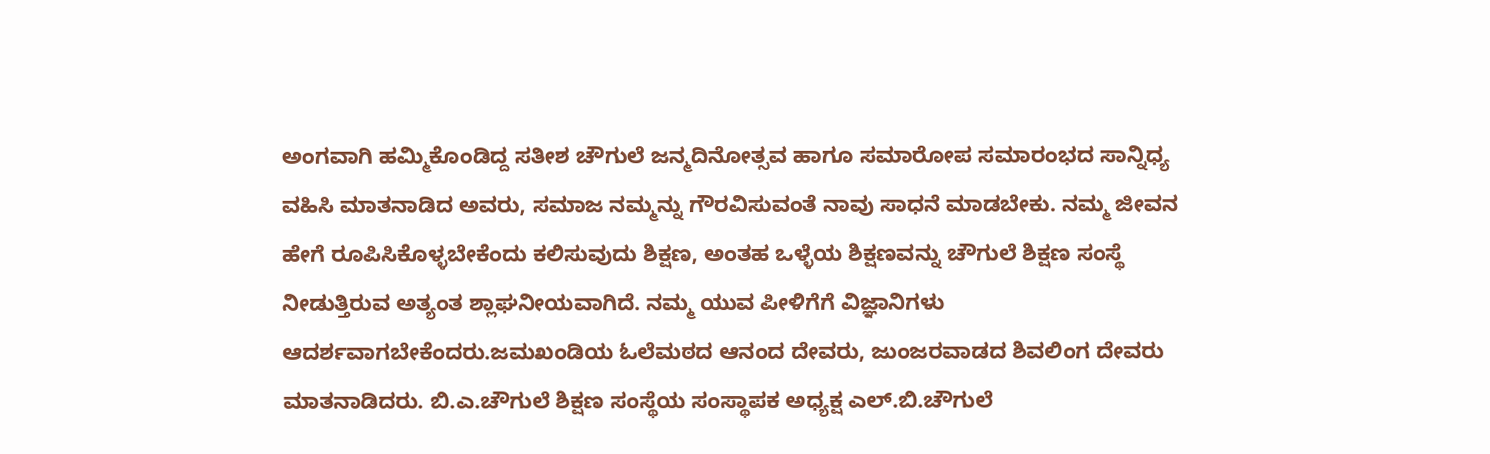ಅಂಗವಾಗಿ ಹಮ್ಮಿಕೊಂಡಿದ್ದ ಸತೀಶ ಚೌಗುಲೆ ಜನ್ಮದಿನೋತ್ಸವ ಹಾಗೂ ಸಮಾರೋಪ ಸಮಾರಂಭದ ಸಾನ್ನಿಧ್ಯ ವಹಿಸಿ ಮಾತನಾಡಿದ ಅವರು, ಸಮಾಜ ನಮ್ಮನ್ನು ಗೌರವಿಸುವಂತೆ ನಾವು ಸಾಧನೆ ಮಾಡಬೇಕು. ನಮ್ಮ ಜೀವನ ಹೇಗೆ ರೂಪಿಸಿಕೊಳ್ಳಬೇಕೆಂದು ಕಲಿಸುವುದು ಶಿಕ್ಷಣ, ಅಂತಹ ಒಳ್ಳೆಯ ಶಿಕ್ಷಣವನ್ನು ಚೌಗುಲೆ ಶಿಕ್ಷಣ ಸಂಸ್ಥೆ ನೀಡುತ್ತಿರುವ ಅತ್ಯಂತ ಶ್ಲಾಘನೀಯವಾಗಿದೆ. ನಮ್ಮ ಯುವ ಪೀಳಿಗೆಗೆ ವಿಜ್ಞಾನಿಗಳು ಆದರ್ಶವಾಗಬೇಕೆಂದರು.ಜಮಖಂಡಿಯ ಓಲೆಮಠದ ಆನಂದ ದೇವರು, ಜುಂಜರವಾಡದ ಶಿವಲಿಂಗ ದೇವರು ಮಾತನಾಡಿದರು. ಬಿ.ಎ.ಚೌಗುಲೆ ಶಿಕ್ಷಣ ಸಂಸ್ಥೆಯ ಸಂಸ್ಥಾಪಕ ಅಧ್ಯಕ್ಷ ಎಲ್.ಬಿ.ಚೌಗುಲೆ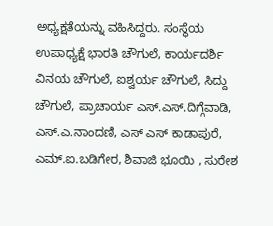ಅಧ್ಯಕ್ಷತೆಯನ್ನು ವಹಿಸಿದ್ದರು. ಸಂಸ್ಥೆಯ ಉಪಾಧ್ಯಕ್ಷೆ ಭಾರತಿ ಚೌಗುಲೆ, ಕಾರ್ಯದರ್ಶಿ ವಿನಯ ಚೌಗುಲೆ, ಐಶ್ವರ್ಯ ಚೌಗುಲೆ, ಸಿದ್ದು ಚೌಗುಲೆ, ಪ್ರಾಚಾರ್ಯ ಎಸ್.ಎಸ್.ದಿಗ್ಗೆವಾಡಿ, ಎಸ್.ಎ.ನಾಂದಣಿ, ಎಸ್ ಎಸ್ ಕಾಡಾಪುರೆ, ಎಮ್.ಐ.ಬಡಿಗೇರ, ಶಿವಾಜಿ ಭೂಯಿ , ಸುರೇಶ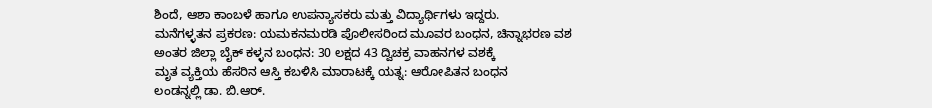ಶಿಂದೆ, ಆಶಾ ಕಾಂಬಳೆ ಹಾಗೂ ಉಪನ್ಯಾಸಕರು ಮತ್ತು ವಿದ್ಯಾರ್ಥಿಗಳು ಇದ್ದರು.
ಮನೆಗಳ್ಳತನ ಪ್ರಕರಣ: ಯಮಕನಮರಡಿ ಪೊಲೀಸರಿಂದ ಮೂವರ ಬಂಧನ, ಚಿನ್ನಾಭರಣ ವಶ
ಅಂತರ ಜಿಲ್ಲಾ ಬೈಕ್ ಕಳ್ಳನ ಬಂಧನ: 30 ಲಕ್ಷದ 43 ದ್ವಿಚಕ್ರ ವಾಹನಗಳ ವಶಕ್ಕೆ
ಮೃತ ವ್ಯಕ್ತಿಯ ಹೆಸರಿನ ಆಸ್ತಿ ಕಬಳಿಸಿ ಮಾರಾಟಕ್ಕೆ ಯತ್ನ: ಆರೋಪಿತನ ಬಂಧನ
ಲಂಡನ್ನಲ್ಲಿ ಡಾ. ಬಿ.ಆರ್.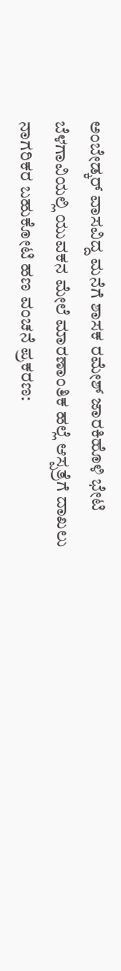ಅಂಬೇಡ್ಕರ್ ವಾಸವಿದ್ದ ಮನೆಗೆ ಶಾಸಕ ರಮೇಶ್ ಜಾರಕಿಹೊಳಿ ಭೇಟಿ
ಬೆಳಗಾವಿಯಲ್ಲಿ ಯುವಕನ ಮೇಲೆ ಮಾರಣಾಂತಿಕ ಹಲ್ಲೆ ಆಸ್ಪತ್ರೆಗೆ ದಾಖಲು
ನಾಗರಿಕರ ಬಹುಕೋಟಿ ಹಣ ವಂಚನೆ ಪ್ರಕರಣ: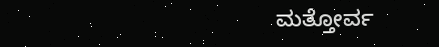ಮತ್ತೋರ್ವ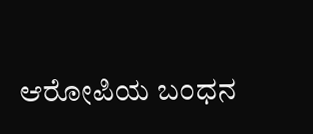ಆರೋಪಿಯ ಬಂಧನ